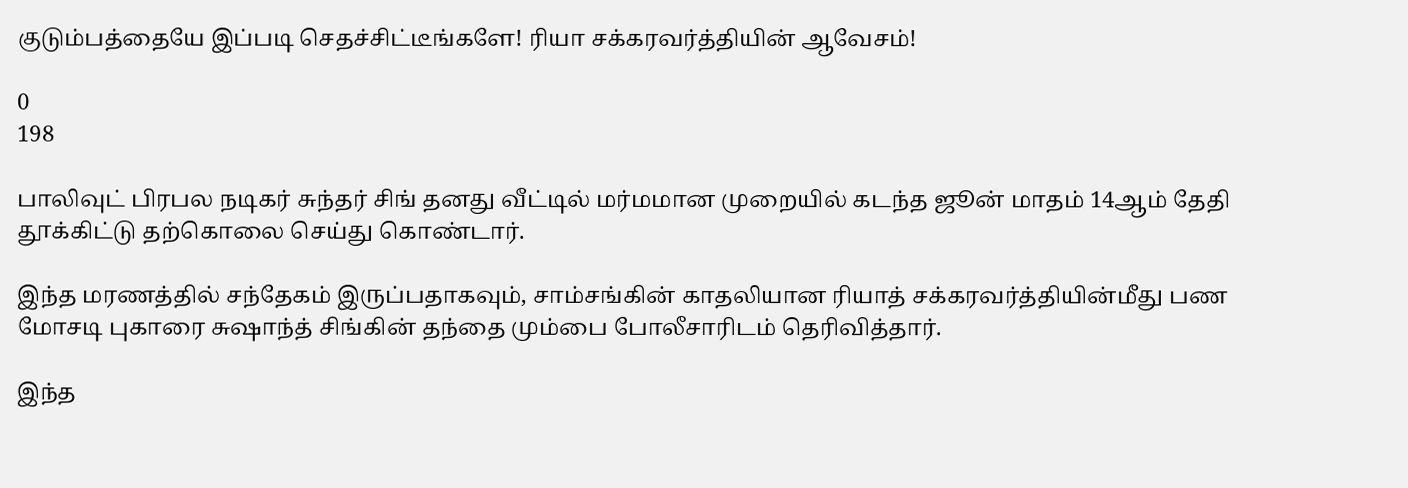குடும்பத்தையே இப்படி செதச்சிட்டீங்களே! ரியா சக்கரவர்த்தியின் ஆவேசம்!

0
198

பாலிவுட் பிரபல நடிகர் சுந்தர் சிங் தனது வீட்டில் மர்மமான முறையில் கடந்த ஜூன் மாதம் 14ஆம் தேதி தூக்கிட்டு தற்கொலை செய்து கொண்டார்.

இந்த மரணத்தில் சந்தேகம் இருப்பதாகவும், சாம்சங்கின் காதலியான ரியாத் சக்கரவர்த்தியின்மீது பண மோசடி புகாரை சுஷாந்த் சிங்கின் தந்தை மும்பை போலீசாரிடம் தெரிவித்தார்.

இந்த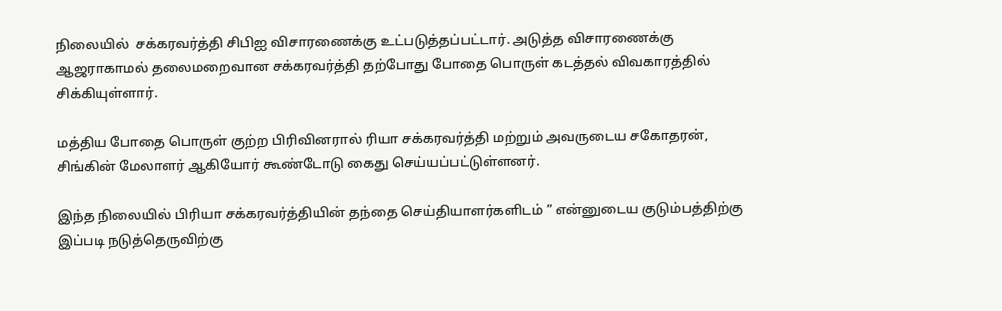நிலையில்  சக்கரவர்த்தி சிபிஐ விசாரணைக்கு உட்படுத்தப்பட்டார். அடுத்த விசாரணைக்கு ஆஜராகாமல் தலைமறைவான சக்கரவர்த்தி தற்போது போதை பொருள் கடத்தல் விவகாரத்தில் சிக்கியுள்ளார்.

மத்திய போதை பொருள் குற்ற பிரிவினரால் ரியா சக்கரவர்த்தி மற்றும் அவருடைய சகோதரன், சிங்கின் மேலாளர் ஆகியோர் கூண்டோடு கைது செய்யப்பட்டுள்ளனர்.

இந்த நிலையில் பிரியா சக்கரவர்த்தியின் தந்தை செய்தியாளர்களிடம் ” என்னுடைய குடும்பத்திற்கு இப்படி நடுத்தெருவிற்கு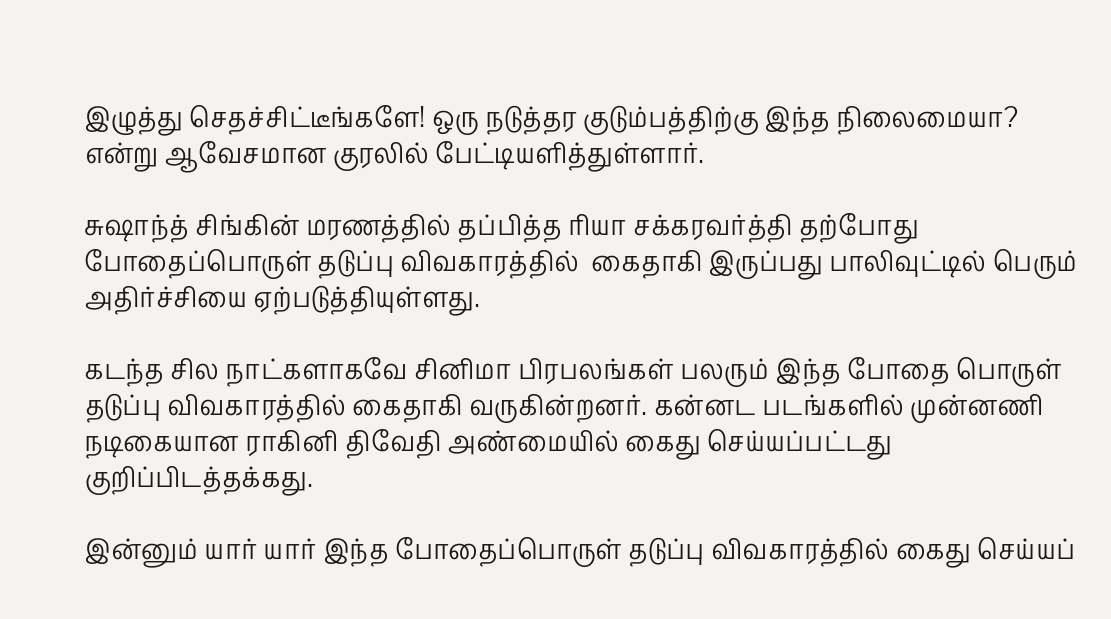இழுத்து செதச்சிட்டீங்களே! ஒரு நடுத்தர குடும்பத்திற்கு இந்த நிலைமையா? என்று ஆவேசமான குரலில் பேட்டியளித்துள்ளார்.

சுஷாந்த் சிங்கின் மரணத்தில் தப்பித்த ரியா சக்கரவர்த்தி தற்போது போதைப்பொருள் தடுப்பு விவகாரத்தில்  கைதாகி இருப்பது பாலிவுட்டில் பெரும் அதிர்ச்சியை ஏற்படுத்தியுள்ளது.

கடந்த சில நாட்களாகவே சினிமா பிரபலங்கள் பலரும் இந்த போதை பொருள் தடுப்பு விவகாரத்தில் கைதாகி வருகின்றனர். கன்னட படங்களில் முன்னணி நடிகையான ராகினி திவேதி அண்மையில் கைது செய்யப்பட்டது குறிப்பிடத்தக்கது.

இன்னும் யார் யார் இந்த போதைப்பொருள் தடுப்பு விவகாரத்தில் கைது செய்யப்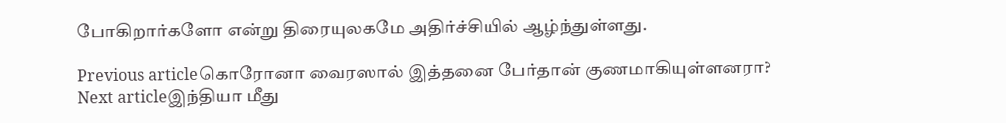போகிறார்களோ என்று திரையுலகமே அதிர்ச்சியில் ஆழ்ந்துள்ளது.

Previous articleகொரோனா வைரஸால் இத்தனை பேர்தான் குணமாகியுள்ளனரா?
Next articleஇந்தியா மீது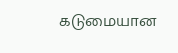கடுமையான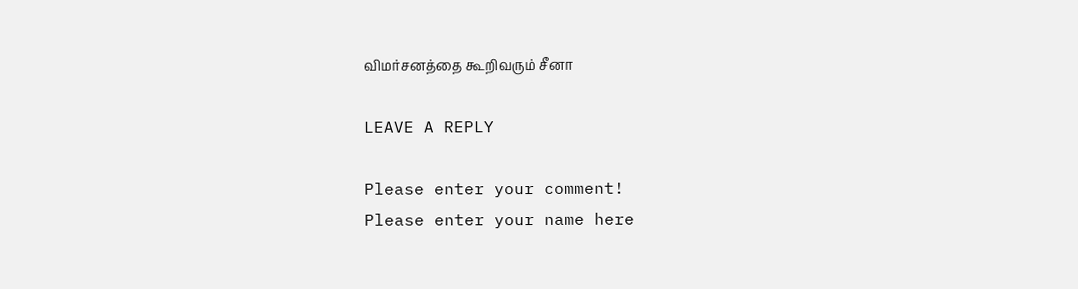விமர்சனத்தை கூறிவரும் சீனா

LEAVE A REPLY

Please enter your comment!
Please enter your name here